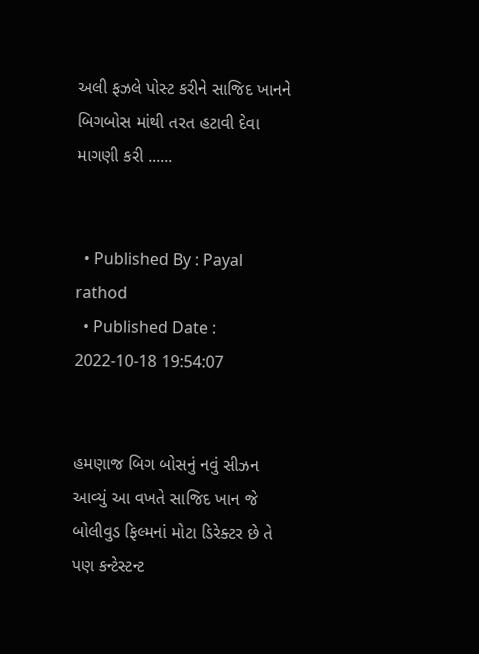અલી ફઝલે પોસ્ટ કરીને સાજિદ ખાનને બિગબોસ માંથી તરત હટાવી દેવા માગણી કરી ......


  • Published By : Payal rathod
  • Published Date : 2022-10-18 19:54:07


હમણાજ બિગ બોસનું નવું સીઝન આવ્યું આ વખતે સાજિદ ખાન જે બોલીવુડ ફિલ્મનાં મોટા ડિરેક્ટર છે તે પણ કન્ટેસ્ટન્ટ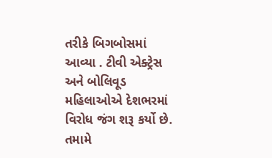તરીકે બિગબોસમાં આવ્યા . ટીવી એક્ટ્રેસ અને બોલિવૂડ મહિલાઓએ દેશભરમાં વિરોધ જંગ શરૂ કર્યો છે. તમામે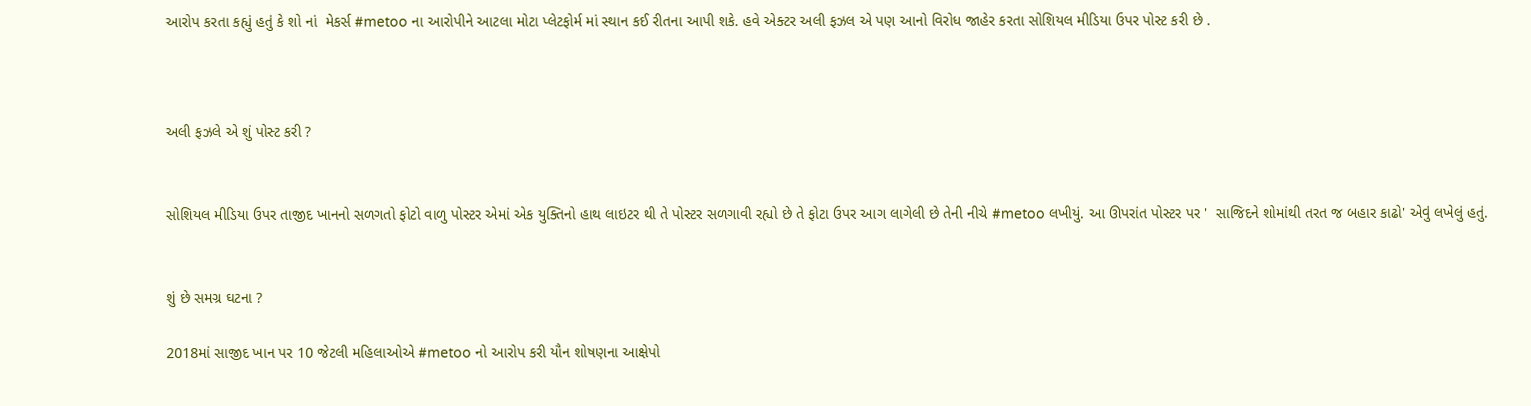આરોપ કરતા કહ્યું હતું કે શો નાં  મેકર્સ #metoo ના આરોપીને આટલા મોટા પ્લેટફોર્મ માં સ્થાન કઈ રીતના આપી શકે. હવે એક્ટર અલી ફઝલ એ પણ આનો વિરોધ જાહેર કરતા સોશિયલ મીડિયા ઉપર પોસ્ટ કરી છે .



અલી ફઝલે એ શું પોસ્ટ કરી ?


સોશિયલ મીડિયા ઉપર તાજીદ ખાનનો સળગતો ફોટો વાળુ પોસ્ટર એમાં એક યુક્તિનો હાથ લાઇટર થી તે પોસ્ટર સળગાવી રહ્યો છે તે ફોટા ઉપર આગ લાગેલી છે તેની નીચે #metoo લખીયું. આ ઊપરાંત પોસ્ટર પર '  સાજિદને શોમાંથી તરત જ બહાર કાઢો' એવું લખેલું હતું.


શું છે સમગ્ર ઘટના ?

2018માં સાજીદ ખાન પર 10 જેટલી મહિલાઓએ #metoo નો આરોપ કરી યૌન શોષણના આક્ષેપો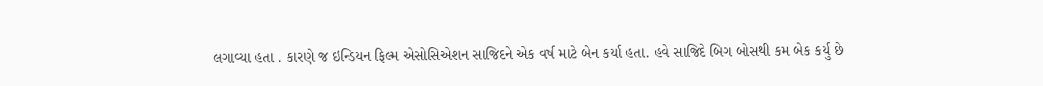લગાવ્યા હતા . કારણે જ ઇન્ડિયન ફિલ્મ એસોસિએશન સાજિદને એક વર્ષ માટે બેન કર્યા હતા. હવે સાજિદે બિગ બોસથી કમ બેક કર્યુ છે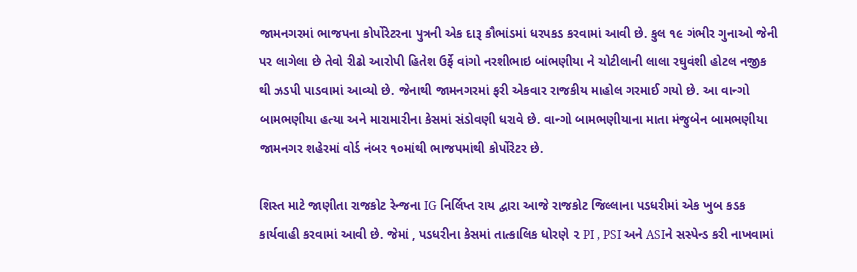જામનગરમાં ભાજપના કોર્પોરેટરના પુત્રની એક દારૂ કૌભાંડમાં ધરપકડ કરવામાં આવી છે. કુલ ૧૯ ગંભીર ગુનાઓ જેની પર લાગેલા છે તેવો રીઢો આરોપી હિતેશ ઉર્ફે વાંગો નરશીભાઇ બાંભણીયા ને ચોટીલાની લાલા રઘુવંશી હોટલ નજીક થી ઝડપી પાડવામાં આવ્યો છે. જેનાથી જામનગરમાં ફરી એકવાર રાજકીય માહોલ ગરમાઈ ગયો છે. આ વાન્ગો બામભણીયા હત્યા અને મારામારીના કેસમાં સંડોવણી ધરાવે છે. વાન્ગો બામભણીયાના માતા મંજુબેન બામભણીયા જામનગર શહેરમાં વોર્ડ નંબર ૧૦માંથી ભાજપમાંથી કોર્પોરેટર છે.

શિસ્ત માટે જાણીતા રાજકોટ રેન્જના IG નિર્લિપ્ત રાય દ્વારા આજે રાજકોટ જિલ્લાના પડધરીમાં એક ખુબ કડક કાર્યવાહી કરવામાં આવી છે. જેમાં , પડધરીના કેસમાં તાત્કાલિક ધોરણે ૨ PI , PSI અને ASIને સસ્પેન્ડ કરી નાખવામાં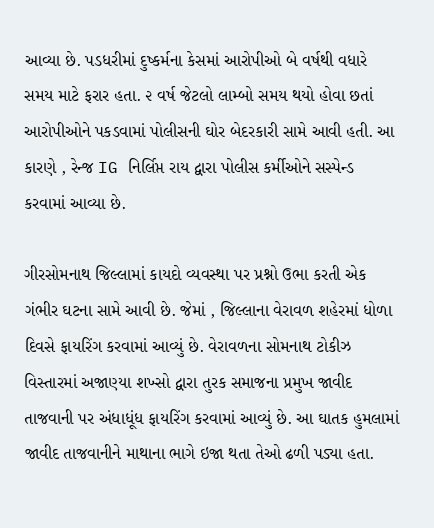આવ્યા છે. પડધરીમાં દુષ્કર્મના કેસમાં આરોપીઓ બે વર્ષથી વધારે સમય માટે ફરાર હતા. ૨ વર્ષ જેટલો લામ્બો સમય થયો હોવા છતાં આરોપીઓને પકડવામાં પોલીસની ઘોર બેદરકારી સામે આવી હતી. આ કારણે , રેન્જ IG નિર્લિપ્ત રાય દ્વારા પોલીસ કર્મીઓને સસ્પેન્ડ કરવામાં આવ્યા છે.

ગીરસોમનાથ જિલ્લામાં કાયદો વ્યવસ્થા પર પ્રશ્નો ઉભા કરતી એક ગંભીર ઘટના સામે આવી છે. જેમાં , જિલ્લાના વેરાવળ શહેરમાં ધોળા દિવસે ફાયરિંગ કરવામાં આવ્યું છે. વેરાવળના સોમનાથ ટોકીઝ વિસ્તારમાં અજાણ્યા શખ્સો દ્વારા તુરક સમાજના પ્રમુખ જાવીદ તાજવાની પર અંધાધૂંધ ફાયરિંગ કરવામાં આવ્યું છે. આ ઘાતક હુમલામાં જાવીદ તાજવાનીને માથાના ભાગે ઇજા થતા તેઓ ઢળી પડ્યા હતા.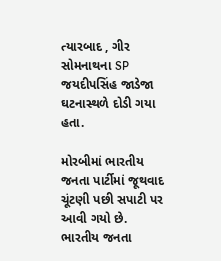ત્યારબાદ , ગીર સોમનાથના SP જયદીપસિંહ જાડેજા ઘટનાસ્થળે દોડી ગયા હતા.

મોરબીમાં ભારતીય જનતા પાર્ટીમાં જૂથવાદ ચૂંટણી પછી સપાટી પર આવી ગયો છે. ભારતીય જનતા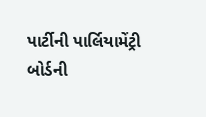પાર્ટીની પાર્લિયામેંટ્રી બોર્ડની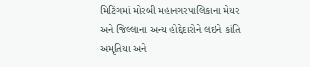મિટિંગમાં મોરબી મહાનગરપાલિકાના મેયર અને જિલ્લાના અન્ય હોદ્દેદારોને લઇને કાંતિ અમૃતિયા અને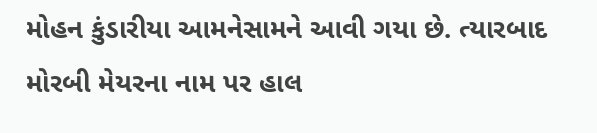મોહન કુંડારીયા આમનેસામને આવી ગયા છે. ત્યારબાદ મોરબી મેયરના નામ પર હાલ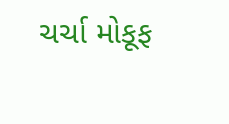ચર્ચા મોકૂફ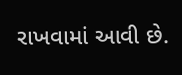રાખવામાં આવી છે.